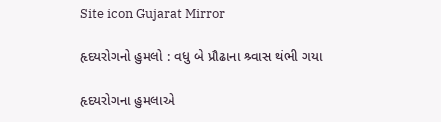Site icon Gujarat Mirror

હૃદયરોગનો હુમલો : વધુ બે પ્રૌઢાના શ્ર્વાસ થંભી ગયા

હૃદયરોગના હુમલાએ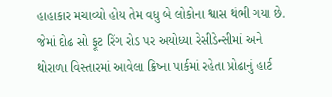હાહાકાર મચાવ્યો હોય તેમ વધુ બે લોકોના શ્વાસ થંભી ગયા છે. જેમાં દોઢ સો ફૂટ રિંગ રોડ પર અયોધ્યા રેસીડેન્સીમાં અને થોરાળા વિસ્તારમાં આવેલા ક્રિષ્ના પાર્કમાં રહેતા પ્રોઢાનું હાર્ટ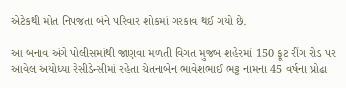એટેકથી મોત નિપજતા બંને પરિવાર શોકમાં ગરકાવ થઈ ગયો છે.

આ બનાવ અંગે પોલીસમાંથી જાણવા મળતી વિગત મુજબ શહેરમાં 150 ફૂટ રીંગ રોડ પર આવેલ અયોધ્યા રેસીડેન્સીમાં રહેતા ચેતનાબેન ભાવેશભાઈ ભટ્ટ નામના 45 વર્ષના પ્રોઢા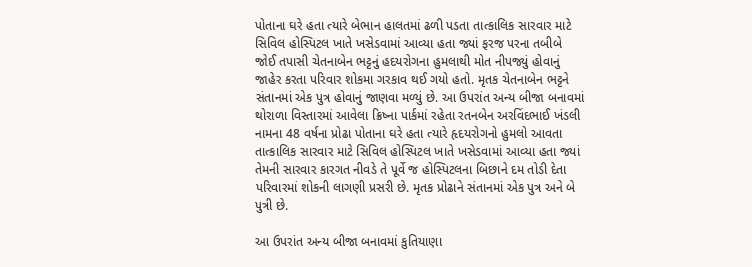પોતાના ઘરે હતા ત્યારે બેભાન હાલતમાં ઢળી પડતા તાત્કાલિક સારવાર માટે સિવિલ હોસ્પિટલ ખાતે ખસેડવામાં આવ્યા હતા જ્યાં ફરજ પરના તબીબે જોઈ તપાસી ચેતનાબેન ભટ્ટનું હદયરોગના હુમલાથી મોત નીપજ્યું હોવાનું જાહેર કરતા પરિવાર શોકમા ગરકાવ થઈ ગયો હતો. મૃતક ચેતનાબેન ભટ્ટને સંતાનમાં એક પુત્ર હોવાનું જાણવા મળ્યું છે. આ ઉપરાંત અન્ય બીજા બનાવમાં થોરાળા વિસ્તારમાં આવેલા ક્રિષ્ના પાર્કમાં રહેતા રતનબેન અરવિંદભાઈ ખંડલી નામના 48 વર્ષના પ્રોઢા પોતાના ઘરે હતા ત્યારે હૃદયરોગનો હુમલો આવતા તાત્કાલિક સારવાર માટે સિવિલ હોસ્પિટલ ખાતે ખસેડવામાં આવ્યા હતા જ્યાં તેમની સારવાર કારગત નીવડે તે પૂર્વે જ હોસ્પિટલના બિછાને દમ તોડી દેતા પરિવારમાં શોકની લાગણી પ્રસરી છે. મૃતક પ્રોઢાને સંતાનમાં એક પુત્ર અને બે પુત્રી છે.

આ ઉપરાંત અન્ય બીજા બનાવમાં કુતિયાણા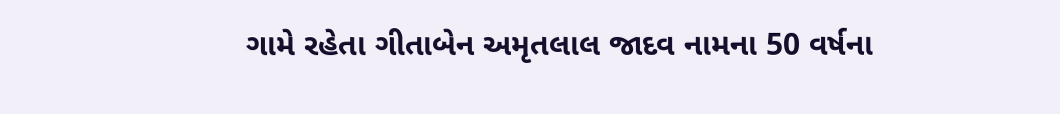ગામે રહેતા ગીતાબેન અમૃતલાલ જાદવ નામના 50 વર્ષના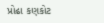પ્રોઢા કણકોટ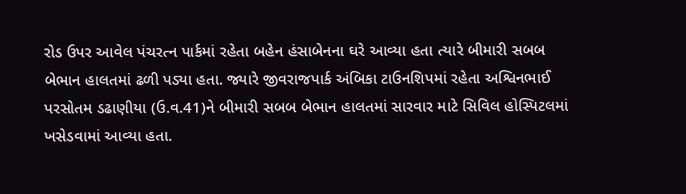રોડ ઉપર આવેલ પંચરત્ન પાર્કમાં રહેતા બહેન હંસાબેનના ઘરે આવ્યા હતા ત્યારે બીમારી સબબ બેભાન હાલતમાં ઢળી પડ્યા હતા. જ્યારે જીવરાજપાર્ક અંબિકા ટાઉનશિપમાં રહેતા અશ્વિનભાઈ પરસોતમ ડઢાણીયા (ઉ.વ.41)ને બીમારી સબબ બેભાન હાલતમાં સારવાર માટે સિવિલ હોસ્પિટલમાં ખસેડવામાં આવ્યા હતા.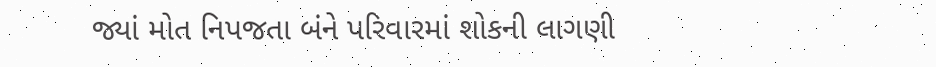જ્યાં મોત નિપજતા બંને પરિવારમાં શોકની લાગણી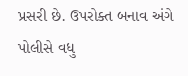પ્રસરી છે. ઉપરોક્ત બનાવ અંગે પોલીસે વધુ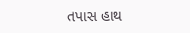તપાસ હાથ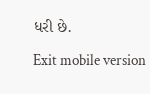ધરી છે.

Exit mobile version